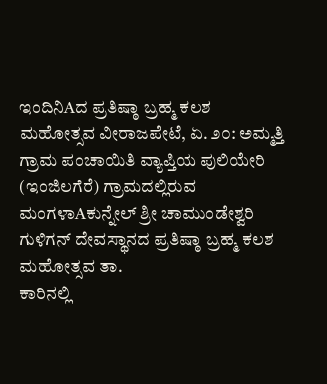ಇಂದಿನಿAದ ಪ್ರತಿಷ್ಠಾ ಬ್ರಹ್ಮ ಕಲಶ ಮಹೋತ್ಸವ ವೀರಾಜಪೇಟೆ, ಏ. ೨೦: ಅಮ್ಮತ್ತಿ ಗ್ರಾಮ ಪಂಚಾಯಿತಿ ವ್ಯಾಪ್ತಿಯ ಪುಲಿಯೇರಿ (ಇಂಜಿಲಗೆರೆ) ಗ್ರಾಮದಲ್ಲಿರುವ ಮಂಗಳಾAಕುನ್ನೇಲ್ ಶ್ರೀ ಚಾಮುಂಡೇಶ್ವರಿ ಗುಳಿಗನ್ ದೇವಸ್ಥಾನದ ಪ್ರತಿಷ್ಠಾ ಬ್ರಹ್ಮ ಕಲಶ ಮಹೋತ್ಸವ ತಾ.
ಕಾರಿನಲ್ಲಿ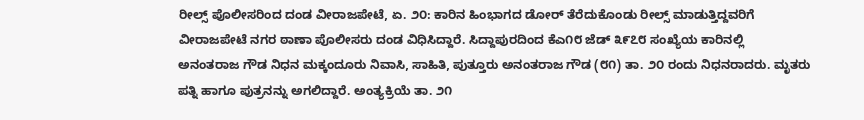ರೀಲ್ಸ್ ಪೊಲೀಸರಿಂದ ದಂಡ ವೀರಾಜಪೇಟೆ, ಏ. ೨೦: ಕಾರಿನ ಹಿಂಭಾಗದ ಡೋರ್ ತೆರೆದುಕೊಂಡು ರೀಲ್ಸ್ ಮಾಡುತ್ತಿದ್ದವರಿಗೆ ವೀರಾಜಪೇಟೆ ನಗರ ಠಾಣಾ ಪೊಲೀಸರು ದಂಡ ವಿಧಿಸಿದ್ದಾರೆ. ಸಿದ್ದಾಪುರದಿಂದ ಕೆಎ೧೮ ಜೆಡ್ ೩೯೭೮ ಸಂಖ್ಯೆಯ ಕಾರಿನಲ್ಲಿ
ಅನಂತರಾಜ ಗೌಡ ನಿಧನ ಮಕ್ಕಂದೂರು ನಿವಾಸಿ, ಸಾಹಿತಿ, ಪುತ್ತೂರು ಅನಂತರಾಜ ಗೌಡ (೮೧) ತಾ. ೨೦ ರಂದು ನಿಧನರಾದರು. ಮೃತರು ಪತ್ನಿ ಹಾಗೂ ಪುತ್ರನನ್ನು ಅಗಲಿದ್ದಾರೆ. ಅಂತ್ಯಕ್ರಿಯೆ ತಾ. ೨೧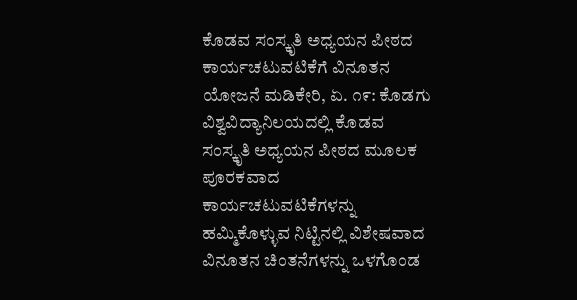ಕೊಡವ ಸಂಸ್ಕೃತಿ ಅಧ್ಯಯನ ಪೀಠದ ಕಾರ್ಯಚಟುವಟಿಕೆಗೆ ವಿನೂತನ ಯೋಜನೆ ಮಡಿಕೇರಿ, ಏ. ೧೯: ಕೊಡಗು ವಿಶ್ವವಿದ್ಯಾನಿಲಯದಲ್ಲಿ ಕೊಡವ ಸಂಸ್ಕೃತಿ ಅಧ್ಯಯನ ಪೀಠದ ಮೂಲಕ ಪೂರಕವಾದ ಕಾರ್ಯಚಟುವಟಿಕೆಗಳನ್ನು ಹಮ್ಮಿಕೊಳ್ಳುವ ನಿಟ್ಟಿನಲ್ಲಿ ವಿಶೇಷವಾದ ವಿನೂತನ ಚಿಂತನೆಗಳನ್ನು ಒಳಗೊಂಡ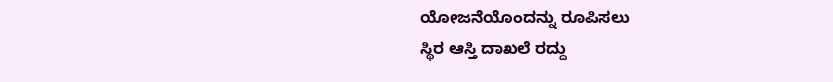ಯೋಜನೆಯೊಂದನ್ನು ರೂಪಿಸಲು
ಸ್ಥಿರ ಆಸ್ತಿ ದಾಖಲೆ ರದ್ದು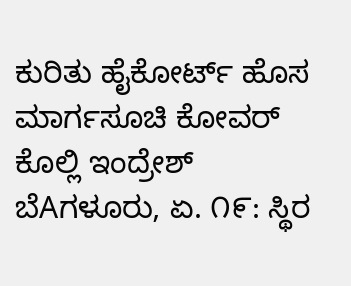ಕುರಿತು ಹೈಕೋರ್ಟ್ ಹೊಸ ಮಾರ್ಗಸೂಚಿ ಕೋವರ್ ಕೊಲ್ಲಿ ಇಂದ್ರೇಶ್ ಬೆAಗಳೂರು, ಏ. ೧೯: ಸ್ಥಿರ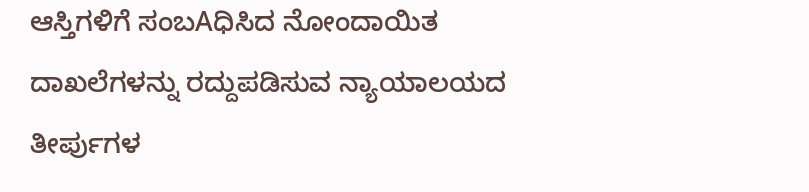ಆಸ್ತಿಗಳಿಗೆ ಸಂಬAಧಿಸಿದ ನೋಂದಾಯಿತ ದಾಖಲೆಗಳನ್ನು ರದ್ದುಪಡಿಸುವ ನ್ಯಾಯಾಲಯದ ತೀರ್ಪುಗಳ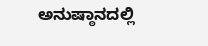ಅನುಷ್ಠಾನದಲ್ಲಿ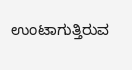ಉಂಟಾಗುತ್ತಿರುವ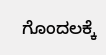ಗೊಂದಲಕ್ಕೆ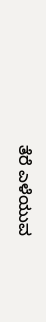ತೆರೆ ಎಳೆಯುವ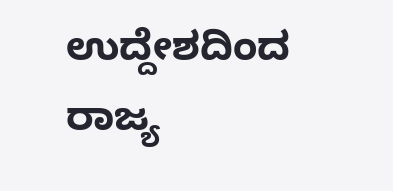ಉದ್ದೇಶದಿಂದ ರಾಜ್ಯ